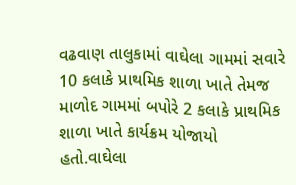વઢવાણ તાલુકામાં વાઘેલા ગામમાં સવારે 10 કલાકે પ્રાથમિક શાળા ખાતે તેમજ માળોદ ગામમાં બપોરે 2 કલાકે પ્રાથમિક શાળા ખાતે કાર્યક્રમ યોજાયો હતો.વાઘેલા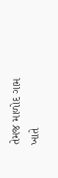તેમજ માળોદ ગામ ખાતે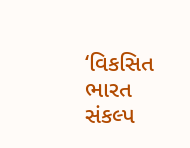‘વિકસિત ભારત સંકલ્પ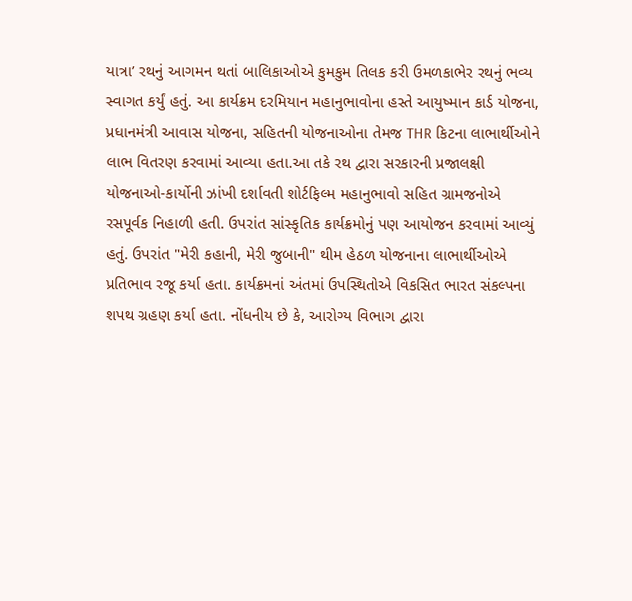યાત્રા’ રથનું આગમન થતાં બાલિકાઓએ કુમકુમ તિલક કરી ઉમળકાભેર રથનું ભવ્ય સ્વાગત કર્યું હતું. આ કાર્યક્રમ દરમિયાન મહાનુભાવોના હસ્તે આયુષ્માન કાર્ડ યોજના, પ્રધાનમંત્રી આવાસ યોજના, સહિતની યોજનાઓના તેમજ THR કિટના લાભાર્થીઓને લાભ વિતરણ કરવામાં આવ્યા હતા.આ તકે રથ દ્વારા સરકારની પ્રજાલક્ષી યોજનાઓ-કાર્યોની ઝાંખી દર્શાવતી શોર્ટફિલ્મ મહાનુભાવો સહિત ગ્રામજનોએ રસપૂર્વક નિહાળી હતી. ઉપરાંત સાંસ્કૃતિક કાર્યક્રમોનું પણ આયોજન કરવામાં આવ્યું હતું. ઉપરાંત "મેરી કહાની, મેરી જુબાની" થીમ હેઠળ યોજનાના લાભાર્થીઓએ પ્રતિભાવ રજૂ કર્યા હતા. કાર્યક્રમનાં અંતમાં ઉપસ્થિતોએ વિકસિત ભારત સંકલ્પના શપથ ગ્રહણ કર્યા હતા. નોંધનીય છે કે, આરોગ્ય વિભાગ દ્વારા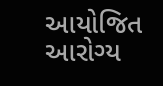આયોજિત આરોગ્ય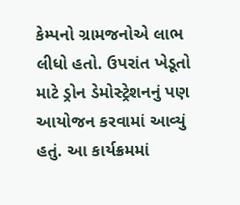કેમ્પનો ગ્રામજનોએ લાભ લીધો હતો. ઉપરાંત ખેડૂતો માટે ડ્રોન ડેમોસ્ટ્રેશનનું પણ આયોજન કરવામાં આવ્યું હતું. આ કાર્યક્રમમાં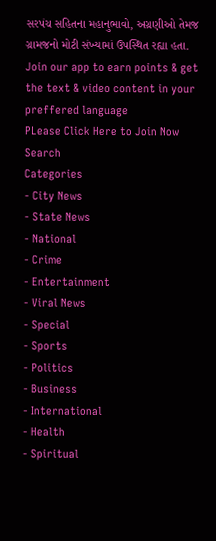સરપંચ સહિતના મહાનુભાવો, અગ્રણીઓ તેમજ ગ્રામજનો મોટી સંખ્યામાં ઉપસ્થિત રહ્યા હતા.
Join our app to earn points & get the text & video content in your preffered language
PLease Click Here to Join Now
Search
Categories
- City News
- State News
- National
- Crime
- Entertainment
- Viral News
- Special
- Sports
- Politics
- Business
- International
- Health
- Spiritual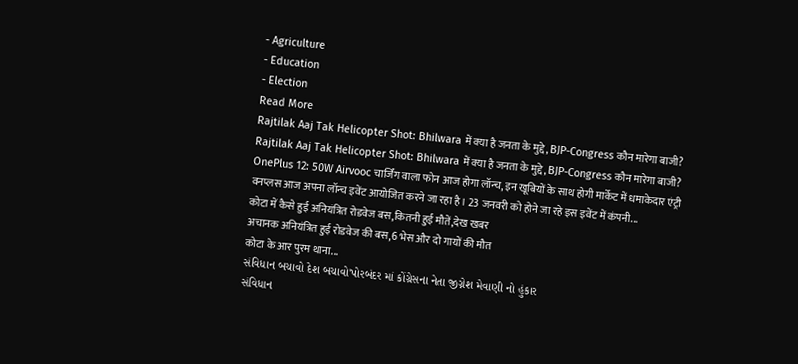- Agriculture
- Education
- Election
Read More
Rajtilak Aaj Tak Helicopter Shot: Bhilwara में क्या है जनता के मुद्दे, BJP-Congress कौन मारेगा बाजी?
Rajtilak Aaj Tak Helicopter Shot: Bhilwara में क्या है जनता के मुद्दे, BJP-Congress कौन मारेगा बाजी?
OnePlus 12: 50W Airvooc चार्जिंग वाला फोन आज होगा लॉन्च, इन खूबियों के साथ होगी मार्केट में धमाकेदार एंट्री
वनप्लस आज अपना लॉन्च इवेंट आयोजित करने जा रहा है। 23 जनवरी को होने जा रहे इस इवेंट में कंपनी...
कोटा में कैसे हुई अनियंत्रित रोडवेज बस,कितनी हुई मौतें,देख खबर
अचानक अनियंत्रित हुई रोडवेज की बस,6 भेस और दो गायों की मौत
कोटा के आर पुरम थाना...
સંવિધાન બચાવો દેશ બચાવો'પોરબંદર માં કોંગ્રેસના નેતા જીગ્નેશ મેવાણી નો હુંકાર
સંવિધાન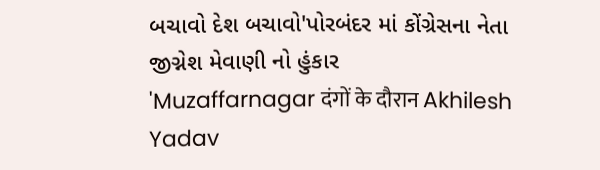બચાવો દેશ બચાવો'પોરબંદર માં કોંગ્રેસના નેતા જીગ્નેશ મેવાણી નો હુંકાર
'Muzaffarnagar दंगों के दौरान Akhilesh Yadav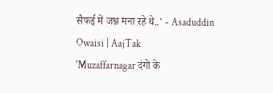सैफई में जश्न मना रहे थे..' - Asaduddin Owaisi | AajTak
'Muzaffarnagar दंगों के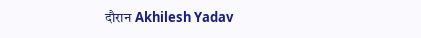दौरान Akhilesh Yadav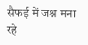सैफई में जश्न मना रहे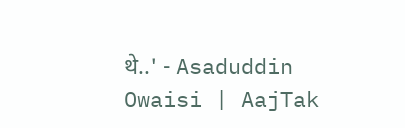थे..' - Asaduddin Owaisi | AajTak